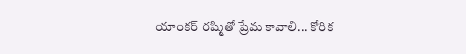యాంకర్ రష్మితో ప్రేమ కావాలి... కోరిక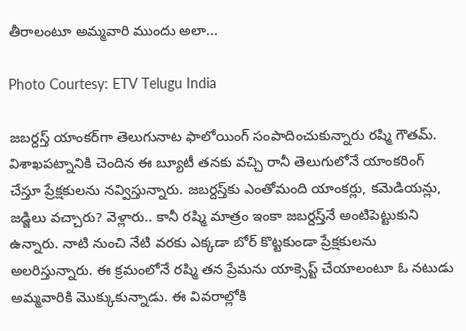తీరాలంటూ అమ్మవారి ముందు అలా...

Photo Courtesy: ETV Telugu India

జబర్దస్త్ యాంకర్‌గా తెలుగునాట ఫాలోయింగ్ సంపాదించుకున్నారు రష్మి గౌతమ్. విశాఖపట్నానికి చెందిన ఈ బ్యూటీ తనకు వచ్చి రానీ తెలుగులోనే యాంకరింగ్ చేస్తూ ప్రేక్షకులను నవ్విస్తున్నారు. జబర్దస్త్‌కు ఎంతోమంది యాంకర్లు, కమెడియన్లు, జడ్జిలు వచ్చారు? వెళ్లారు.. కానీ రష్మి మాత్రం ఇంకా జబర్దస్త్‌నే అంటిపెట్టుకుని ఉన్నారు. నాటి నుంచి నేటి వరకు ఎక్కడా బోర్ కొట్టకుండా ప్రేక్షకులను అలరిస్తున్నారు. ఈ క్రమంలోనే రష్మి తన ప్రేమను యాక్సెప్ట్ చేయాలంటూ ఓ నటుడు అమ్మవారికి మొక్కుకున్నాడు. ఈ వివరాల్లోకి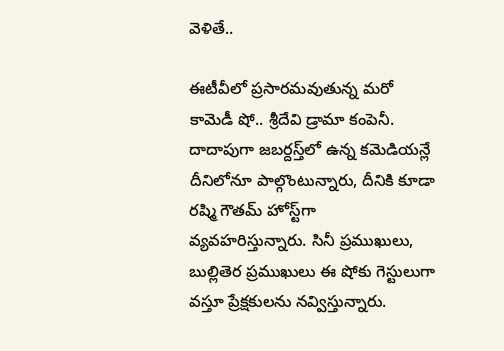వెళితే..

ఈటీవీలో ప్రసారమవుతున్న మరో కామెడీ షో.. శ్రీదేవి డ్రామా కంపెనీ. దాదాపుగా జబర్దస్త్‌లో ఉన్న కమెడియన్లే దీనిలోనూ పాల్గొంటున్నారు, దీనికి కూడా రష్మి గౌతమ్ హోస్ట్‌గా వ్యవహరిస్తున్నారు. సినీ ప్రముఖులు, బుల్లితెర ప్రముఖులు ఈ షోకు గెస్టులుగా వస్తూ ప్రేక్షకులను నవ్విస్తున్నారు.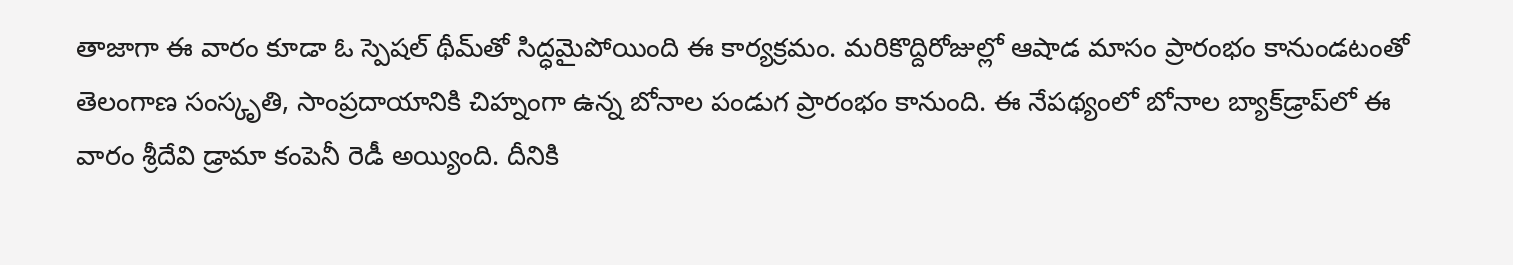తాజాగా ఈ వారం కూడా ఓ స్పెషల్ థీమ్‌తో సిద్ధమైపోయింది ఈ కార్యక్రమం. మరికొద్దిరోజుల్లో ఆషాడ మాసం ప్రారంభం కానుండటంతో తెలంగాణ సంస్కృతి, సాంప్రదాయానికి చిహ్నంగా ఉన్న బోనాల పండుగ ప్రారంభం కానుంది. ఈ నేపథ్యంలో బోనాల బ్యాక్‌డ్రాప్‌లో ఈ వారం శ్రీదేవి డ్రామా కంపెనీ రెడీ అయ్యింది. దీనికి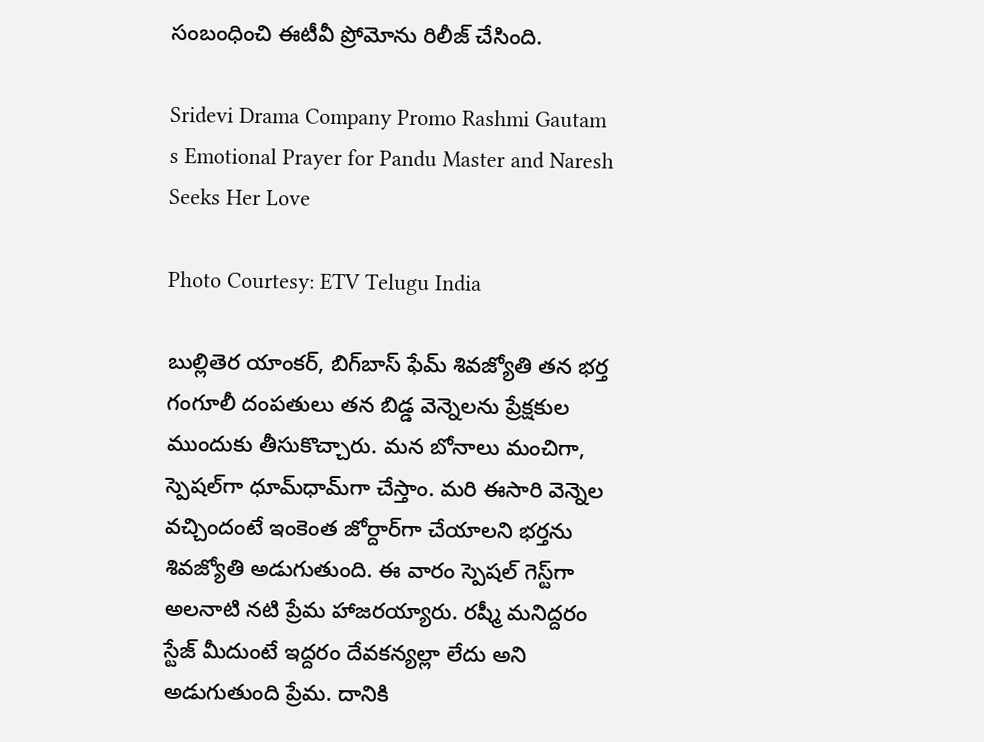సంబంధించి ఈటీవీ ప్రోమోను రిలీజ్ చేసింది.

Sridevi Drama Company Promo Rashmi Gautam s Emotional Prayer for Pandu Master and Naresh Seeks Her Love

Photo Courtesy: ETV Telugu India

బుల్లితెర యాంకర్, బిగ్‌బాస్ ఫేమ్ శివజ్యోతి తన భర్త గంగూలీ దంపతులు తన బిడ్డ వెన్నెలను ప్రేక్షకుల ముందుకు తీసుకొచ్చారు. మన బోనాలు మంచిగా, స్పెషల్‌గా ధూమ్‌ధామ్‌గా చేస్తాం. మరి ఈసారి వెన్నెల వచ్చిందంటే ఇంకెంత జోర్దార్‌గా చేయాలని భర్తను శివజ్యోతి అడుగుతుంది. ఈ వారం స్పెషల్ గెస్ట్‌గా అలనాటి నటి ప్రేమ హాజరయ్యారు. రష్మీ మనిద్దరం స్టేజ్ మీదుంటే ఇద్దరం దేవకన్యల్లా లేదు అని అడుగుతుంది ప్రేమ. దానికి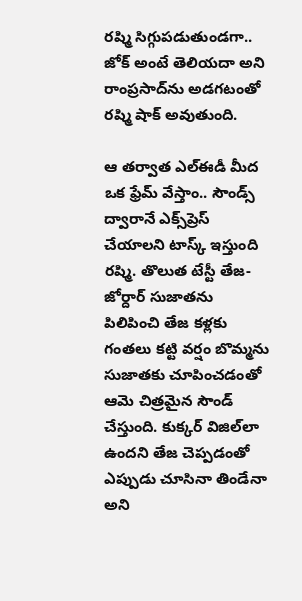రష్మి సిగ్గుపడుతుండగా.. జోక్ అంటే తెలియదా అని రాంప్రసాద్‌ను అడగటంతో రష్మి షాక్ అవుతుంది.

ఆ తర్వాత ఎల్ఈడీ మీద ఒక ఫ్రేమ్ వేస్తాం.. సౌండ్స్ ద్వారానే ఎక్స్‌ప్రెస్ చేయాలని టాస్క్ ఇస్తుంది రష్మి. తొలుత టేస్టీ తేజ- జోర్దార్ సుజాతను పిలిపించి తేజ కళ్లకు గంతలు కట్టి వర్షం బొమ్మను సుజాతకు చూపించడంతో ఆమె చిత్రమైన సౌండ్ చేస్తుంది. కుక్కర్ విజిల్‌లా ఉందని తేజ చెప్పడంతో ఎప్పుడు చూసినా తిండేనా అని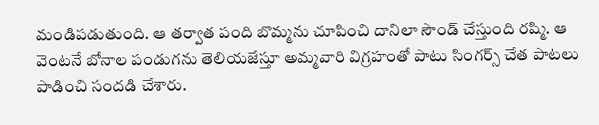మండిపడుతుంది. ఆ తర్వాత పంది బొమ్మను చూపించి దానిలా సౌండ్ చేస్తుంది రష్మి. ఆ వెంటనే బోనాల పండుగను తెలియజేస్తూ అమ్మవారి విగ్రహంతో పాటు సింగర్స్ చేత పాటలు పాడించి సందడి చేశారు.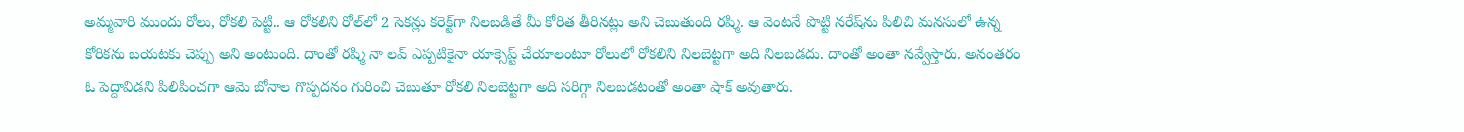అమ్మవారి ముందు రోలు, రోకలి పెట్టి.. ఆ రోకలిని రోల్‌లో 2 సెకన్లు కరెక్ట్‌గా నిలబడితే మీ కోరిత తీరినట్లు అని చెబుతుంది రష్మి. ఆ వెంటనే పొట్టి నరేష్‌ను పిలిచి మనసులో ఉన్న కోరికను బయటకు చెప్పు అని అంటుంది. దాంతో రష్మి నా లవ్ ఎప్పటికైనా యాక్సెప్ట్ చేయాలంటూ రోలులో రోకలిని నిలబెట్టగా అది నిలబడదు. దాంతో అంతా నవ్వేస్తారు. అనంతరం ఓ పెద్దావిడని పిలిపించగా ఆమె బోనాల గొప్పదనం గురించి చెబుతూ రోకలి నిలబెట్టగా అది సరిగ్గా నిలబడటంతో అంతా షాక్ అవుతారు.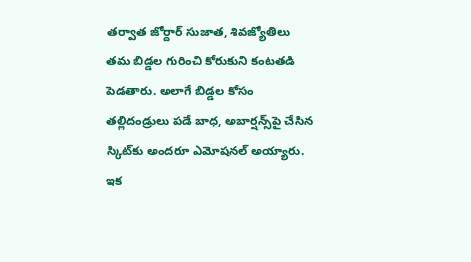తర్వాత జోర్దార్ సుజాత, శివజ్యోతిలు తమ బిడ్డల గురించి కోరుకుని కంటతడి పెడతారు. అలాగే బిడ్డల కోసం తల్లిదండ్రులు పడే బాధ, అబార్షన్స్‌పై చేసిన స్కిట్‌కు అందరూ ఎమోషనల్ అయ్యారు. ఇక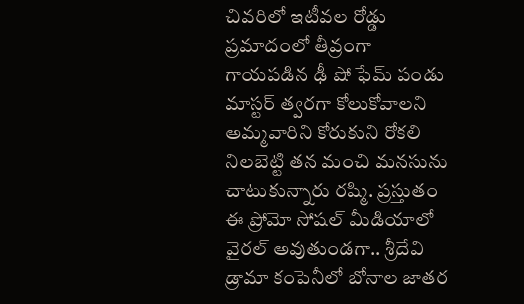చివరిలో ఇటీవల రోడ్డు ప్రమాదంలో తీవ్రంగా గాయపడిన ఢీ షో ఫేమ్ పండు మాస్టర్‌ త్వరగా కోలుకోవాలని అమ్మవారిని కోరుకుని రోకలి నిలబెట్టి తన మంచి మనసును చాటుకున్నారు రష్మి. ప్రస్తుతం ఈ ప్రోమో సోషల్ మీడియాలో వైరల్ అవుతుండగా.. శ్రీదేవి డ్రామా కంపెనీలో బోనాల జాతర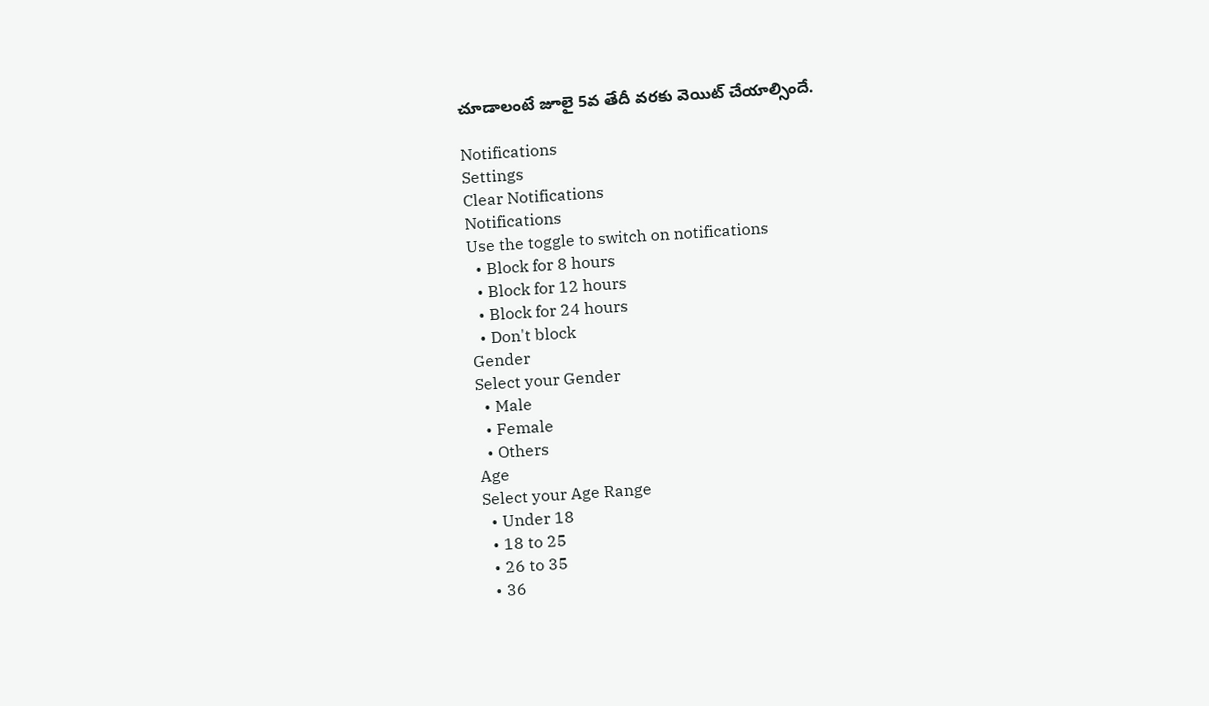చూడాలంటే జూలై 5వ తేదీ వరకు వెయిట్ చేయాల్సిందే.

Notifications
Settings
Clear Notifications
Notifications
Use the toggle to switch on notifications
  • Block for 8 hours
  • Block for 12 hours
  • Block for 24 hours
  • Don't block
Gender
Select your Gender
  • Male
  • Female
  • Others
Age
Select your Age Range
  • Under 18
  • 18 to 25
  • 26 to 35
  • 36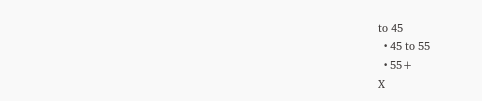to 45
  • 45 to 55
  • 55+
X